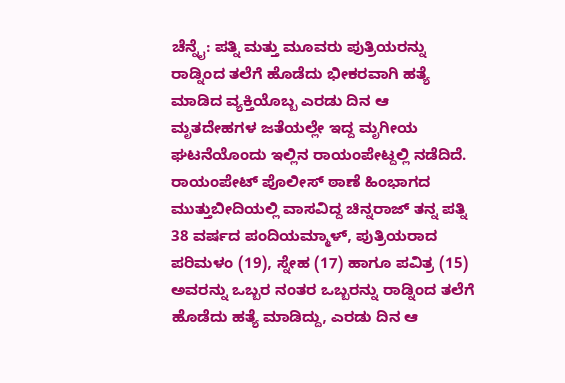ಚೆನ್ನೈ: ಪತ್ನಿ ಮತ್ತು ಮೂವರು ಪುತ್ರಿಯರನ್ನು ರಾಡ್ನಿಂದ ತಲೆಗೆ ಹೊಡೆದು ಭೀಕರವಾಗಿ ಹತ್ಯೆ ಮಾಡಿದ ವ್ಯಕ್ತಿಯೊಬ್ಬ ಎರಡು ದಿನ ಆ ಮೃತದೇಹಗಳ ಜತೆಯಲ್ಲೇ ಇದ್ದ ಮೃಗೀಯ ಘಟನೆಯೊಂದು ಇಲ್ಲಿನ ರಾಯಂಪೇಟ್ದಲ್ಲಿ ನಡೆದಿದೆ.
ರಾಯಂಪೇಟ್ ಪೊಲೀಸ್ ಠಾಣೆ ಹಿಂಭಾಗದ ಮುತ್ತುಬೀದಿಯಲ್ಲಿ ವಾಸವಿದ್ದ ಚಿನ್ನರಾಜ್ ತನ್ನ ಪತ್ನಿ 38 ವರ್ಷದ ಪಂದಿಯಮ್ಮಾಳ್, ಪುತ್ರಿಯರಾದ ಪರಿಮಳಂ (19), ಸ್ನೇಹ (17) ಹಾಗೂ ಪವಿತ್ರ (15) ಅವರನ್ನು ಒಬ್ಬರ ನಂತರ ಒಬ್ಬರನ್ನು ರಾಡ್ನಿಂದ ತಲೆಗೆ ಹೊಡೆದು ಹತ್ಯೆ ಮಾಡಿದ್ದು, ಎರಡು ದಿನ ಆ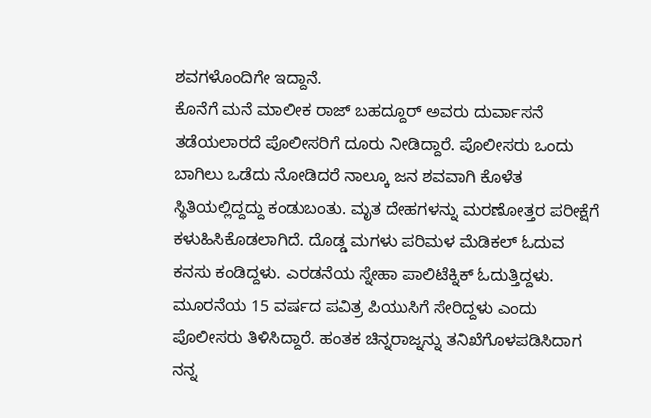ಶವಗಳೊಂದಿಗೇ ಇದ್ದಾನೆ.
ಕೊನೆಗೆ ಮನೆ ಮಾಲೀಕ ರಾಜ್ ಬಹದ್ದೂರ್ ಅವರು ದುರ್ವಾಸನೆ ತಡೆಯಲಾರದೆ ಪೊಲೀಸರಿಗೆ ದೂರು ನೀಡಿದ್ದಾರೆ. ಪೊಲೀಸರು ಒಂದು ಬಾಗಿಲು ಒಡೆದು ನೋಡಿದರೆ ನಾಲ್ಕೂ ಜನ ಶವವಾಗಿ ಕೊಳೆತ ಸ್ಥಿತಿಯಲ್ಲಿದ್ದದ್ದು ಕಂಡುಬಂತು. ಮೃತ ದೇಹಗಳನ್ನು ಮರಣೋತ್ತರ ಪರೀಕ್ಷೆಗೆ ಕಳುಹಿಸಿಕೊಡಲಾಗಿದೆ. ದೊಡ್ಡ ಮಗಳು ಪರಿಮಳ ಮೆಡಿಕಲ್ ಓದುವ ಕನಸು ಕಂಡಿದ್ದಳು. ಎರಡನೆಯ ಸ್ನೇಹಾ ಪಾಲಿಟೆಕ್ನಿಕ್ ಓದುತ್ತಿದ್ದಳು. ಮೂರನೆಯ 15 ವರ್ಷದ ಪವಿತ್ರ ಪಿಯುಸಿಗೆ ಸೇರಿದ್ದಳು ಎಂದು ಪೊಲೀಸರು ತಿಳಿಸಿದ್ದಾರೆ. ಹಂತಕ ಚಿನ್ನರಾಜ್ನನ್ನು ತನಿಖೆಗೊಳಪಡಿಸಿದಾಗ ನನ್ನ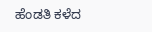ಹೆಂಡತಿ ಕಳೆದ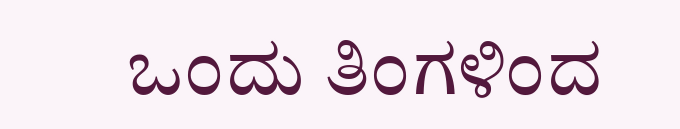ಒಂದು ತಿಂಗಳಿಂದ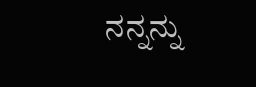ನನ್ನನ್ನು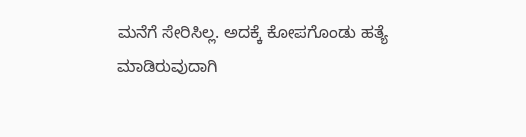ಮನೆಗೆ ಸೇರಿಸಿಲ್ಲ. ಅದಕ್ಕೆ ಕೋಪಗೊಂಡು ಹತ್ಯೆ ಮಾಡಿರುವುದಾಗಿ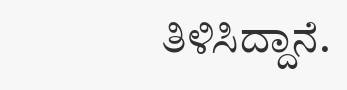ತಿಳಿಸಿದ್ದಾನೆ.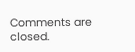Comments are closed.